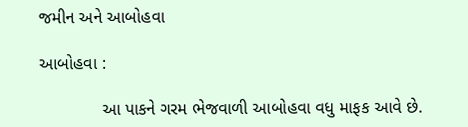જમીન અને આબોહવા

આબોહવા :

             આ પાકને ગરમ ભેજવાળી આબોહવા વધુ માફક આવે છે.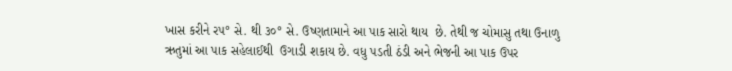ખાસ કરીને ર૫° સે. થી ૩૦° સે. ઉષ્‍ણતામાને આ પાક સારો થાય  છે. તેથી જ ચોમાસુ તથા ઉનાળુ ઋતુમાં આ પાક સહેલાઈથી  ઉગાડી શકાય છે. વધુ પડતી ઠંડી અને ભેજની આ પાક ઉપર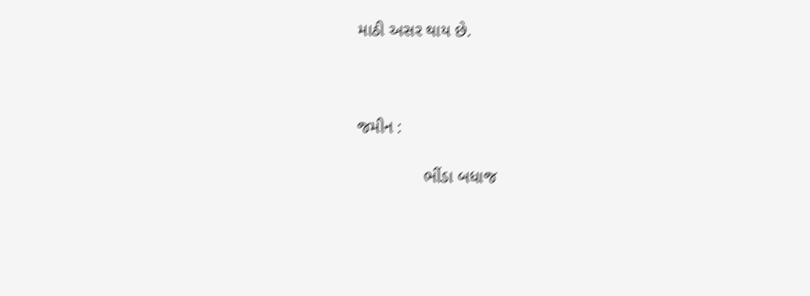માઠી અસર થાય છે.



જમીન :

              ભીંડા બધાજ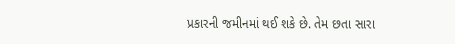પ્રકારની જમીનમાં થઈ શકે છે. તેમ છતા સારા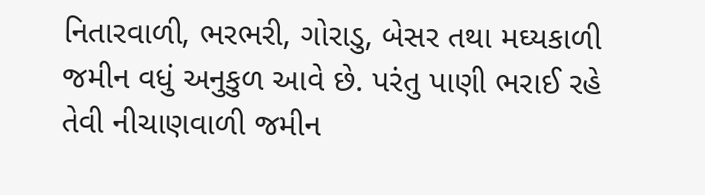નિતારવાળી, ભરભરી, ગોરાડુ, બેસર તથા મઘ્‍યકાળી જમીન વધું અનુકુળ આવે છે. પરંતુ પાણી ભરાઈ રહે તેવી નીચાણવાળી જમીન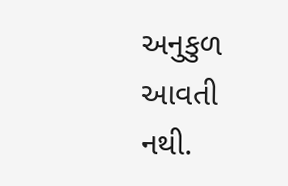અનુકુળ આવતી નથી.